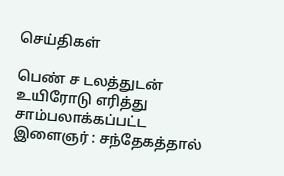செய்திகள்

பெண் ச டலத்துடன் உயிரோடு எரித்து சாம்பலாக்கப்பட்ட இளைஞர் : சந்தேகத்தால்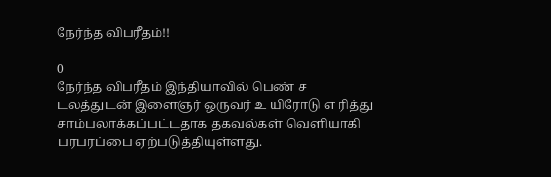நேர்ந்த விபரீதம்!!

0
நேர்ந்த விபரீதம் இந்தியாவில் பெண் ச டலத்துடன் இளைஞர் ஒருவர் உ யிரோடு எ ரித்து சாம்பலாக்கப்பட்டதாக தகவல்கள் வெளியாகி பரபரப்பை ஏற்படுத்தியுள்ளது.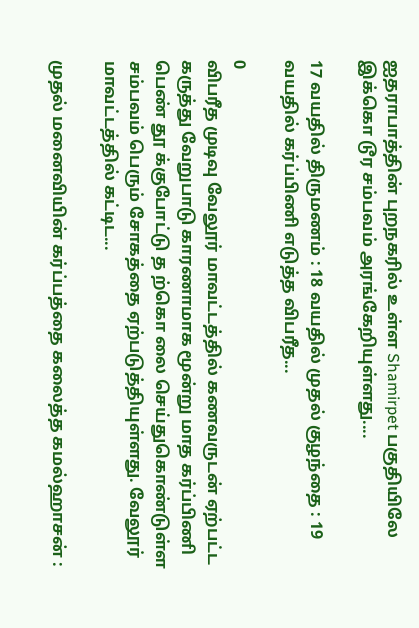ஐதராபாத்தின் புறநகரில் உள்ள Shamirpet பகுதியிலே இக்கொ டூர சம்பவம் அரங்கேறியுள்ளது....

17 வயதில் திருமணம் : 18 வயதில் முதல் குழந்தை : 19 வயதில் கர்ப்பிணி எடுத்த விபரீத...

0
விபரீத முடிவு வேலூர் மாவட்டத்தில் கணவருடன் ஏற்பட்ட கருத்து வேறுபாடு காரணாமாக மூன்று மாத கர்ப்பிணி பெண் தூ க்குபோட்டு த ற்கொ லை செய்துகொண்டுள்ள சம்பவம் பெரும் சோகத்தை ஏற்படுத்தியுள்ளது. வேலூர் மாவட்டத்தில் கட்டிட...

முதல் மனைவியின் கர்ப்பத்தை கலைத்த கமல்ஹாசன் :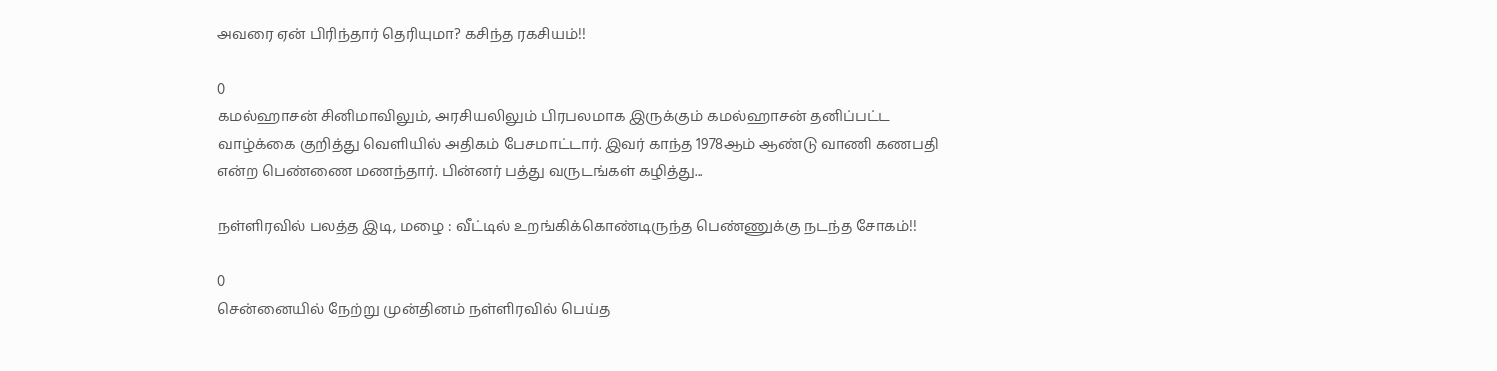அவரை ஏன் பிரிந்தார் தெரியுமா? கசிந்த ரகசியம்!!

0
கமல்ஹாசன் சினிமாவிலும், அரசியலிலும் பிரபலமாக இருக்கும் கமல்ஹாசன் தனிப்பட்ட வாழ்க்கை குறித்து வெளியில் அதிகம் பேசமாட்டார். இவர் காந்த 1978ஆம் ஆண்டு வாணி கணபதி என்ற பெண்ணை மணந்தார். பின்னர் பத்து வருடங்கள் கழித்து...

நள்ளிரவில் பலத்த இடி, மழை : வீட்டில் உறங்கிக்கொண்டிருந்த பெண்ணுக்கு நடந்த சோகம்!!

0
சென்னையில் நேற்று முன்தினம் நள்ளிரவில் பெய்த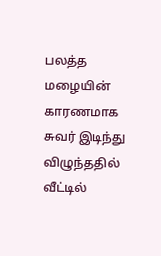பலத்த மழையின் காரணமாக சுவர் இடிந்து விழுந்ததில் வீட்டில்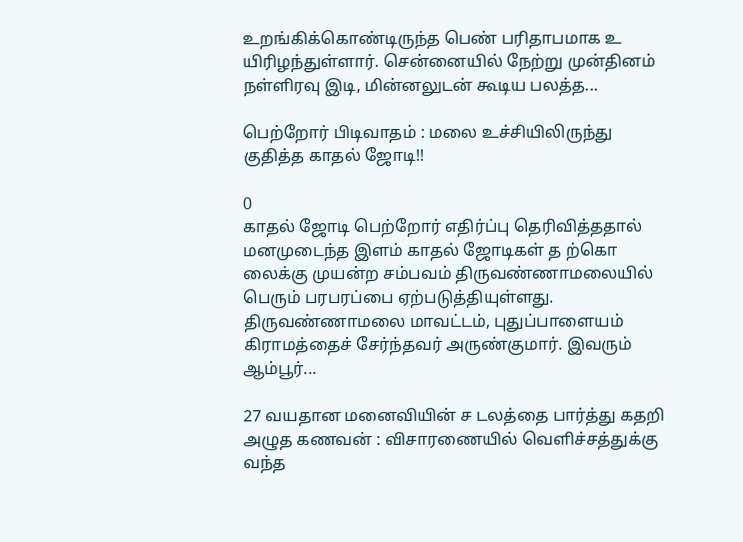உறங்கிக்கொண்டிருந்த பெண் பரிதாபமாக உ யிரிழந்துள்ளார். சென்னையில் நேற்று முன்தினம் நள்ளிரவு இடி, மின்னலுடன் கூடிய பலத்த...

பெற்றோர் பிடிவாதம் : மலை உச்சியிலிருந்து குதித்த காதல் ஜோடி!!

0
காதல் ஜோடி பெற்றோர் எதிர்ப்பு தெரிவித்ததால் மனமுடைந்த இளம் காதல் ஜோடிகள் த ற்கொ லைக்கு முயன்ற சம்பவம் திருவண்ணாமலையில் பெரும் பரபரப்பை ஏற்படுத்தியுள்ளது. திருவண்ணாமலை மாவட்டம், புதுப்பாளையம் கிராமத்தைச் சேர்ந்தவர் அருண்குமார். இவரும் ஆம்பூர்...

27 வயதான மனைவியின் ச டலத்தை பார்த்து கதறி அழுத கணவன் : விசாரணையில் வெளிச்சத்துக்கு வந்த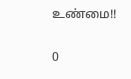உண்மை!!

0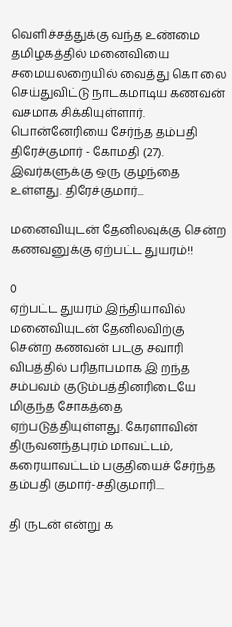வெளிச்சத்துக்கு வந்த உண்மை தமிழகத்தில் மனைவியை சமையலறையில் வைத்து கொ லை செய்துவிட்டு நாடகமாடிய கணவன் வசமாக சிக்கியுள்ளார். பொன்னேரியை சேர்ந்த தம்பதி திரேச்குமார் - கோமதி (27). இவர்களுக்கு ஒரு குழந்தை உள்ளது. திரேச்குமார்...

மனைவியுடன் தேனிலவுக்கு சென்ற கணவனுக்கு ஏற்பட்ட துயரம்!!

0
ஏற்பட்ட துயரம் இந்தியாவில் மனைவியுடன் தேனிலவிற்கு சென்ற கணவன் படகு சவாரி விபத்தில் பரிதாபமாக இ றந்த சம்பவம் குடும்பத்தினரிடையே மிகுந்த சோகத்தை ஏற்படுத்தியுள்ளது. கேரளாவின் திருவனந்தபுரம் மாவட்டம், கரையாவட்டம் பகுதியைச் சேர்ந்த தம்பதி குமார்-சதிகுமாரி....

தி ருடன் என்று க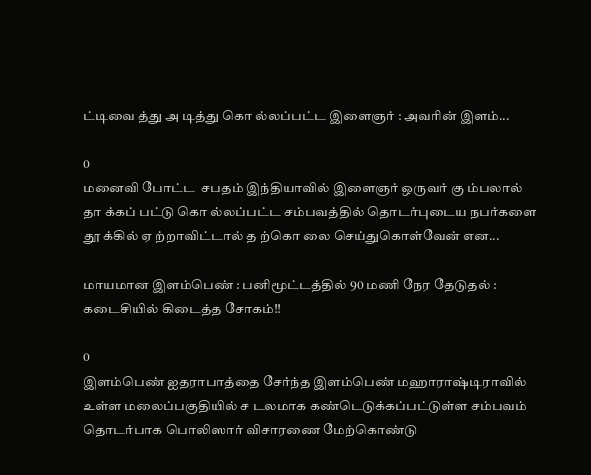ட்டிவை த்து அ டித்து கொ ல்லப்பட்ட இளைஞர் : அவரின் இளம்...

0
மனைவி போட்ட  சபதம் இந்தியாவில் இளைஞர் ஒருவர் கு ம்பலால் தா க்கப் பட்டு கொ ல்லப்பட்ட சம்பவத்தில் தொடர்புடைய நபர்களை தூ க்கில் ஏ ற்றாவிட்டால் த ற்கொ லை செய்துகொள்வேன் என...

மாயமான இளம்பெண் : பனிமூட்டத்தில் 90 மணி நேர தேடுதல் : கடைசியில் கிடைத்த சோகம்!!

0
இளம்பெண் ஐதராபாத்தை சேர்ந்த இளம்பெண் மஹாராஷ்டிராவில் உள்ள மலைப்பகுதியில் ச டலமாக கண்டெடுக்கப்பட்டுள்ள சம்பவம் தொடர்பாக பொலிஸார் விசாரணை மேற்கொண்டு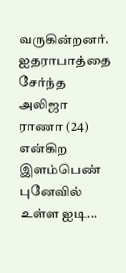வருகின்றனர். ஐதராபாத்தை சேர்ந்த அலிஜா ராணா (24) என்கிற இளம்பெண் புனேவில் உள்ள ஐடி...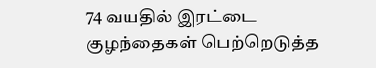74 வயதில் இரட்டை குழந்தைகள் பெற்றெடுத்த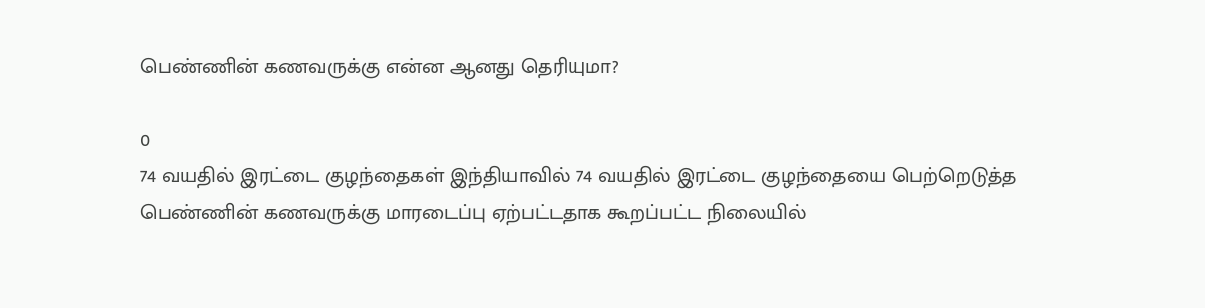பெண்ணின் கணவருக்கு என்ன ஆனது தெரியுமா?

0
74 வயதில் இரட்டை குழந்தைகள் இந்தியாவில் 74 வயதில் இரட்டை குழந்தையை பெற்றெடுத்த பெண்ணின் கணவருக்கு மாரடைப்பு ஏற்பட்டதாக கூறப்பட்ட நிலையில்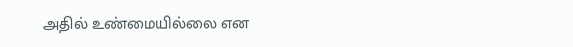அதில் உண்மையில்லை என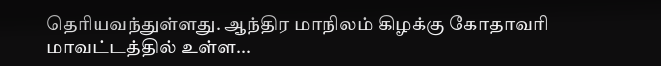தெரியவந்துள்ளது. ஆந்திர மாநிலம் கிழக்கு கோதாவரி மாவட்டத்தில் உள்ள...